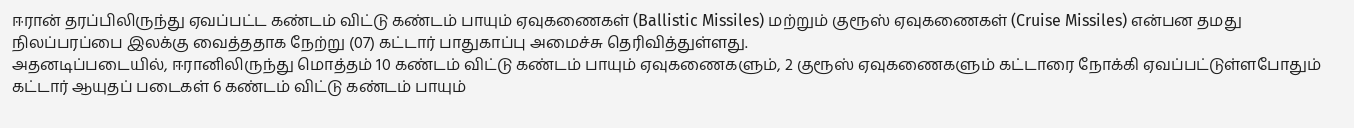ஈரான் தரப்பிலிருந்து ஏவப்பட்ட கண்டம் விட்டு கண்டம் பாயும் ஏவுகணைகள் (Ballistic Missiles) மற்றும் குரூஸ் ஏவுகணைகள் (Cruise Missiles) என்பன தமது நிலப்பரப்பை இலக்கு வைத்ததாக நேற்று (07) கட்டார் பாதுகாப்பு அமைச்சு தெரிவித்துள்ளது.
அதனடிப்படையில், ஈரானிலிருந்து மொத்தம் 10 கண்டம் விட்டு கண்டம் பாயும் ஏவுகணைகளும், 2 குரூஸ் ஏவுகணைகளும் கட்டாரை நோக்கி ஏவப்பட்டுள்ளபோதும் கட்டார் ஆயுதப் படைகள் 6 கண்டம் விட்டு கண்டம் பாயும்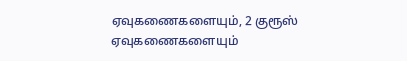ஏவுகணைகளையும், 2 குரூஸ் ஏவுகணைகளையும்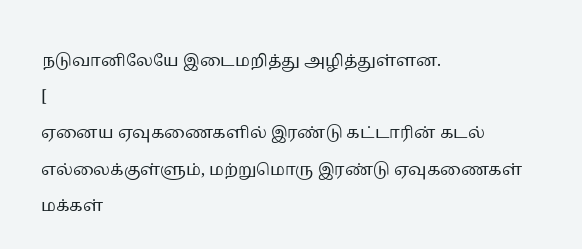நடுவானிலேயே இடைமறித்து அழித்துள்ளன.
[
ஏனைய ஏவுகணைகளில் இரண்டு கட்டாரின் கடல் எல்லைக்குள்ளும், மற்றுமொரு இரண்டு ஏவுகணைகள் மக்கள்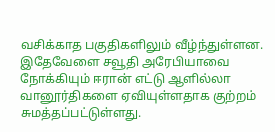வசிக்காத பகுதிகளிலும் வீழ்ந்துள்ளன.
இதேவேளை சவூதி அரேபியாவை நோக்கியும் ஈரான் எட்டு ஆளில்லா வானூர்திகளை ஏவியுள்ளதாக குற்றம் சுமத்தப்பட்டுள்ளது.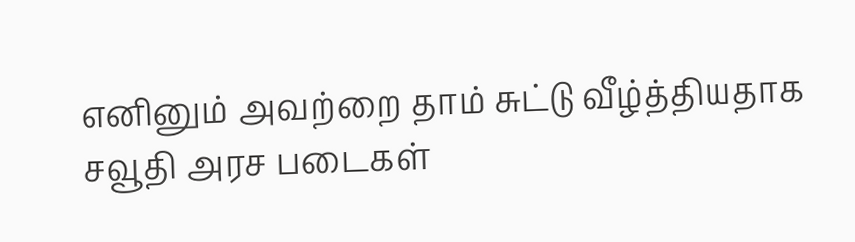எனினும் அவற்றை தாம் சுட்டு வீழ்த்தியதாக சவூதி அரச படைகள்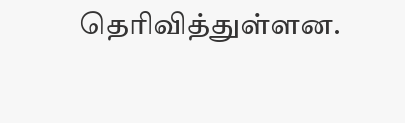தெரிவித்துள்ளன.